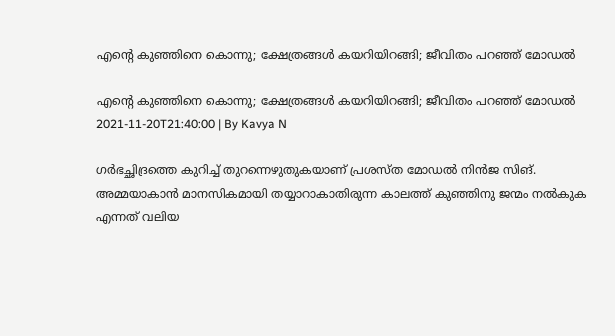എന്റെ കുഞ്ഞിനെ കൊന്നു; ക്ഷേത്രങ്ങൾ കയറിയിറങ്ങി; ജീവിതം പറഞ്ഞ് മോഡൽ

എന്റെ കുഞ്ഞിനെ കൊന്നു; ക്ഷേത്രങ്ങൾ കയറിയിറങ്ങി; ജീവിതം പറഞ്ഞ് മോഡൽ
2021-11-20T21:40:00 | By Kavya N

ഗർഭച്ഛിദ്രത്തെ കുറിച്ച് തുറന്നെഴുതുകയാണ് പ്രശസ്ത മോഡൽ നിന്‍ജ സിങ്. അമ്മയാകാൻ മാനസികമായി തയ്യാറാകാതിരുന്ന കാലത്ത് കുഞ്ഞിനു ജന്മം നല്‍കുക എന്നത് വലിയ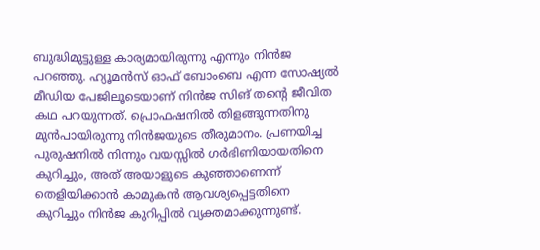ബുദ്ധിമുട്ടുള്ള കാര്യമായിരുന്നു എന്നും നിന്‍ജ പറഞ്ഞു. ഹ്യൂമൻസ് ഓഫ് ബോംബെ എന്ന സോഷ്യൽ മീഡിയ പേജിലൂടെയാണ് നിൻജ സിങ് തന്റെ ജീവിത കഥ പറയുന്നത്. പ്രൊഫഷനില്‍ തിളങ്ങുന്നതിനു മുൻപായിരുന്നു നിൻജയുടെ തീരുമാനം. പ്രണയിച്ച പുരുഷനിൽ നിന്നും വയസ്സില്‍ ഗർഭിണിയായതിനെ കുറിച്ചും, അത് അയാളുടെ കുഞ്ഞാണെന്ന് തെളിയിക്കാൻ കാമുകൻ ആവശ്യപ്പെട്ടതിനെ കുറിച്ചും നിൻജ കുറിപ്പിൽ വ്യക്തമാക്കുന്നുണ്ട്.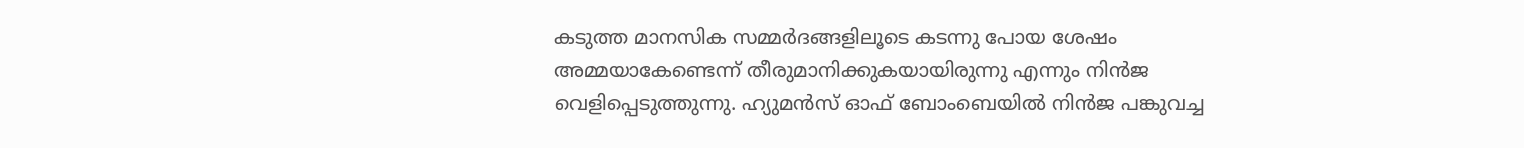കടുത്ത മാനസിക സമ്മർദങ്ങളിലൂടെ കടന്നു പോയ ശേഷം അമ്മയാകേണ്ടെന്ന് തീരുമാനിക്കുകയായിരുന്നു എന്നും നിൻജ വെളിപ്പെടുത്തുന്നു. ഹ്യുമൻസ് ഓഫ് ബോംബെയിൽ നിൻജ പങ്കുവച്ച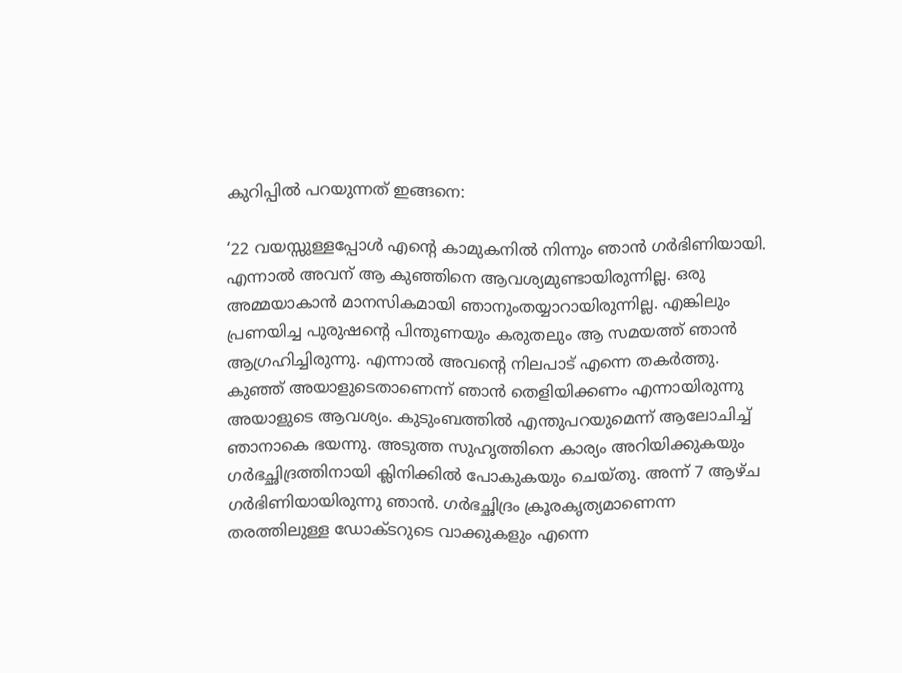കുറിപ്പിൽ പറയുന്നത് ഇങ്ങനെ:

‘22 വയസ്സുള്ളപ്പോൾ എന്റെ കാമുകനിൽ നിന്നും ഞാൻ ഗർഭിണിയായി. എന്നാൽ അവന് ആ കുഞ്ഞിനെ ആവശ്യമുണ്ടായിരുന്നില്ല. ഒരു അമ്മയാകാൻ മാനസികമായി ഞാനുംതയ്യാറായിരുന്നില്ല. എങ്കിലും പ്രണയിച്ച പുരുഷന്റെ പിന്തുണയും കരുതലും ആ സമയത്ത് ഞാൻ ആഗ്രഹിച്ചിരുന്നു. എന്നാൽ അവന്റെ നിലപാട് എന്നെ തകർത്തു. കുഞ്ഞ് അയാളുടെതാണെന്ന് ഞാൻ തെളിയിക്കണം എന്നായിരുന്നു അയാളുടെ ആവശ്യം. കുടുംബത്തിൽ എന്തുപറയുമെന്ന് ആലോചിച്ച് ഞാനാകെ ഭയന്നു. അടുത്ത സുഹൃത്തിനെ കാര്യം അറിയിക്കുകയും ഗർഭച്ഛിദ്രത്തിനായി ക്ലിനിക്കിൽ പോകുകയും ചെയ്തു. അന്ന് 7 ആഴ്ച ഗർഭിണിയായിരുന്നു ഞാന്‍. ഗർഭച്ഛിദ്രം ക്രൂരകൃത്യമാണെന്ന തരത്തിലുള്ള ഡോക്ടറുടെ വാക്കുകളും എന്നെ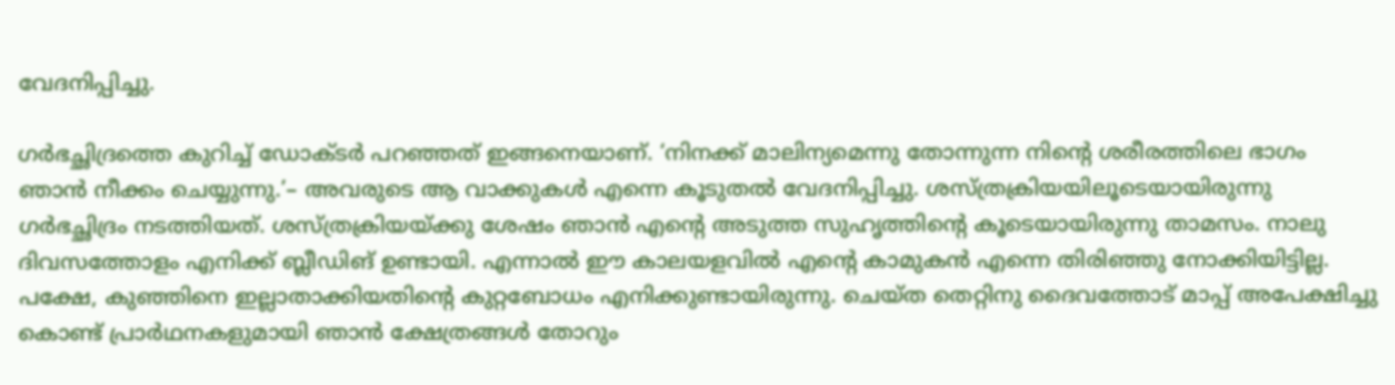വേദനിപ്പിച്ചു.

ഗർഭച്ഛിദ്രത്തെ കുറിച്ച് ഡോക്ടർ പറഞ്ഞത് ഇങ്ങനെയാണ്. ‘നിനക്ക് മാലിന്യമെന്നു തോന്നുന്ന നിന്റെ ശരീരത്തിലെ ഭാഗം ഞാൻ നീക്കം ചെയ്യുന്നു.’– അവരുടെ ആ വാക്കുകൾ എന്നെ കൂടുതൽ വേദനിപ്പിച്ചു. ശസ്ത്രക്രിയയിലൂടെയായിരുന്നു ഗര്‍ഭച്ഛിദ്രം നടത്തിയത്. ശസ്ത്രക്രിയയ്ക്കു ശേഷം ഞാ‍ന്‍ എന്റെ അടുത്ത സുഹൃത്തിന്റെ കൂടെയായിരുന്നു താമസം. നാലു ദിവസത്തോളം എനിക്ക് ബ്ലീഡിങ് ഉണ്ടായി. എന്നാൽ ഈ കാലയളവിൽ എന്റെ കാമുകന്‍ എന്നെ തിരിഞ്ഞു നോക്കിയിട്ടില്ല. പക്ഷേ, കുഞ്ഞിനെ ഇല്ലാതാക്കിയതിന്റെ കുറ്റബോധം എനിക്കുണ്ടായിരുന്നു. ചെയ്ത തെറ്റിനു ദൈവത്തോട് മാപ്പ് അപേക്ഷിച്ചു കൊണ്ട് പ്രാർഥനകളുമായി ഞാൻ ക്ഷേത്രങ്ങൾ തോറും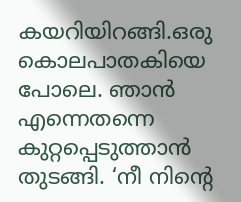കയറിയിറങ്ങി.ഒരു കൊലപാതകിയെ പോലെ. ഞാൻ എന്നെതന്നെ കുറ്റപ്പെടുത്താൻ തുടങ്ങി. ‘നീ നിന്റെ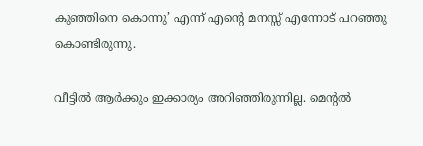കുഞ്ഞിനെ കൊന്നു’ എന്ന് എന്റെ മനസ്സ് എന്നോട് പറഞ്ഞു കൊണ്ടിരുന്നു.

വീട്ടില്‍ ആർക്കും ഇക്കാര്യം അറിഞ്ഞിരുന്നില്ല. മെന്റൽ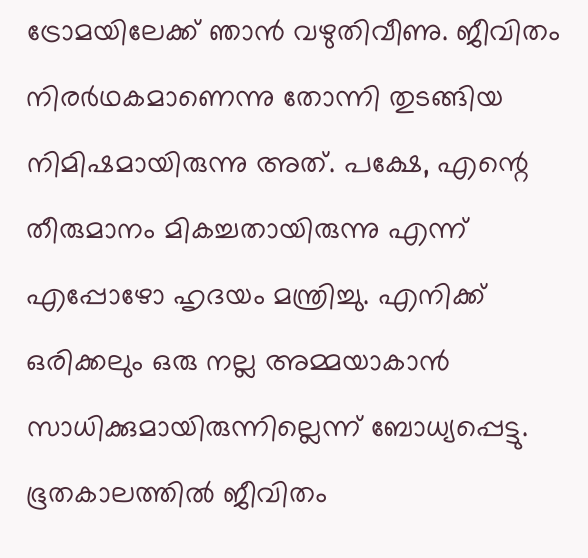ട്രോമയിലേക്ക് ഞാൻ വഴുതിവീണു. ജീവിതം നിരർഥകമാണെന്നു തോന്നി തുടങ്ങിയ നിമിഷമായിരുന്നു അത്. പക്ഷേ, എന്റെ തീരുമാനം മികച്ചതായിരുന്നു എന്ന് എപ്പോഴോ ഹൃദയം മന്ത്രിച്ചു. എനിക്ക് ഒരിക്കലും ഒരു നല്ല അമ്മയാകാൻ സാധിക്കുമായിരുന്നില്ലെന്ന് ബോധ്യപ്പെട്ടു. ഭൂതകാലത്തിൽ ജീവിതം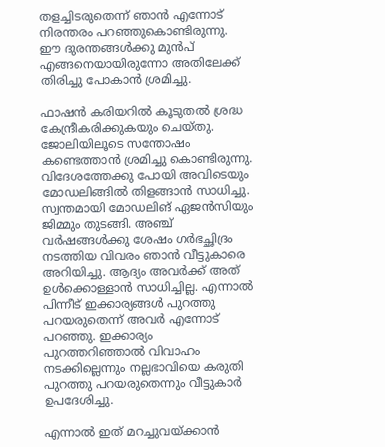തളച്ചിടരുതെന്ന് ഞാൻ എന്നോട് നിരന്തരം പറഞ്ഞുകൊണ്ടിരുന്നു. ഈ ദുരന്തങ്ങൾക്കു മുൻപ് എങ്ങനെയായിരുന്നോ അതിലേക്ക് തിരിച്ചു പോകാൻ ശ്രമിച്ചു.

ഫാഷൻ കരിയറിൽ കൂടുതൽ ശ്രദ്ധ കേന്ദ്രീകരിക്കുകയും ചെയ്തു. ജോലിയിലൂടെ സന്തോഷം കണ്ടെത്താൻ ശ്രമിച്ചു കൊണ്ടിരുന്നു. വിദേശത്തേക്കു പോയി അവിടെയും മോഡലിങ്ങിൽ തിളങ്ങാൻ സാധിച്ചു. സ്വന്തമായി മോഡലിങ് ഏജൻസിയും ജിമ്മും തുടങ്ങി. അഞ്ച് വർഷങ്ങൾക്കു ശേഷം ഗർഭച്ഛിദ്രം നടത്തിയ വിവരം ഞാൻ വീട്ടുകാരെ അറിയിച്ചു. ആദ്യം അവർക്ക് അത് ഉൾക്കൊള്ളാൻ സാധിച്ചില്ല. എന്നാൽ പിന്നീട് ഇക്കാര്യങ്ങൾ പുറത്തു പറയരുതെന്ന് അവർ എന്നോട് പറഞ്ഞു. ഇക്കാര്യം പുറത്തറിഞ്ഞാൽ വിവാഹം നടക്കില്ലെന്നും നല്ലഭാവിയെ കരുതി പുറത്തു പറയരുതെന്നും വീട്ടുകാർ ഉപദേശിച്ചു.

എന്നാൽ ഇത് മറച്ചുവയ്ക്കാൻ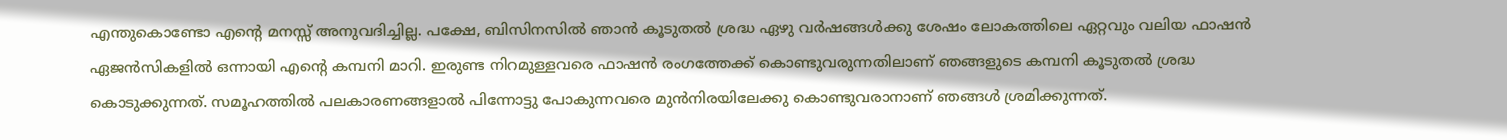എന്തുകൊണ്ടോ എന്റെ മനസ്സ് അനുവദിച്ചില്ല. പക്ഷേ, ബിസിനസിൽ ഞാൻ കൂടുതൽ ശ്രദ്ധ ഏഴു വർഷങ്ങൾക്കു ശേഷം ലോകത്തിലെ ഏറ്റവും വലിയ ഫാഷൻ ഏജൻസികളിൽ ഒന്നായി എന്റെ കമ്പനി മാറി. ഇരുണ്ട നിറമുള്ളവരെ ഫാഷൻ രംഗത്തേക്ക് കൊണ്ടുവരുന്നതിലാണ് ഞങ്ങളുടെ കമ്പനി കൂടുതല്‍ ശ്രദ്ധ കൊടുക്കുന്നത്. സമൂഹത്തിൽ പലകാരണങ്ങളാൽ പിന്നോട്ടു പോകുന്നവരെ മുൻനിരയിലേക്കു കൊണ്ടുവരാനാണ് ഞങ്ങൾ ശ്രമിക്കുന്നത്.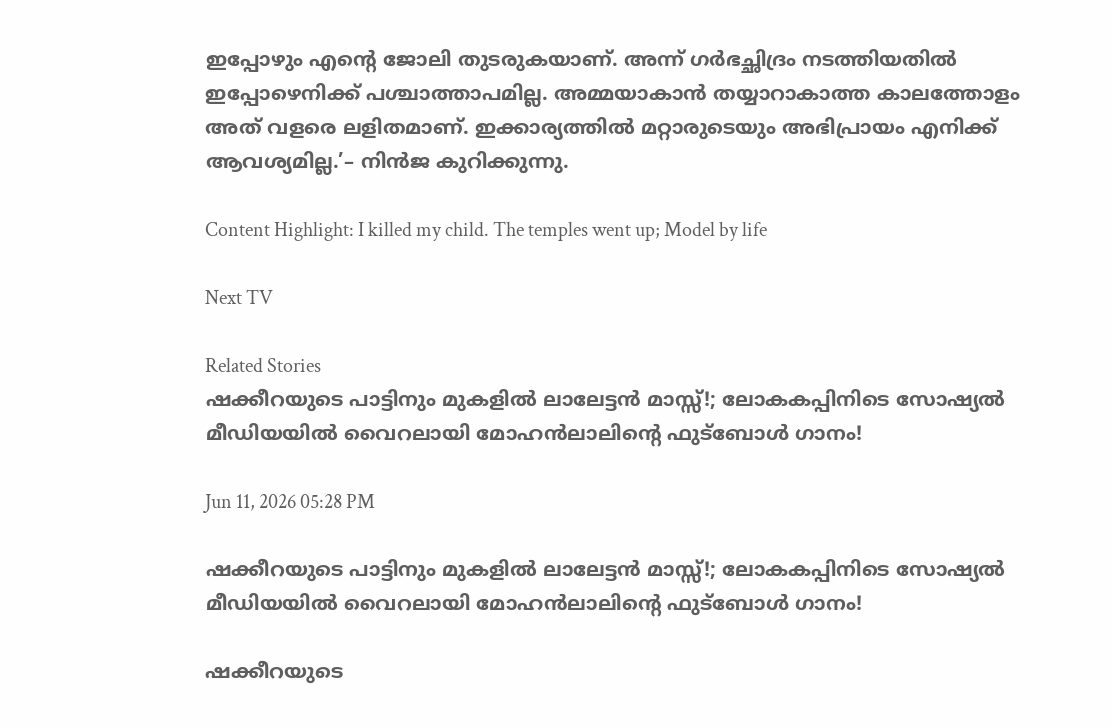ഇപ്പോഴും എന്റെ ജോലി തുടരുകയാണ്. അന്ന് ഗർഭച്ഛിദ്രം നടത്തിയതിൽ ഇപ്പോഴെനിക്ക് പശ്ചാത്താപമില്ല. അമ്മയാകാൻ തയ്യാറാകാത്ത കാലത്തോളം അത് വളരെ ലളിതമാണ്. ഇക്കാര്യത്തിൽ മറ്റാരുടെയും അഭിപ്രായം എനിക്ക് ആവശ്യമില്ല.’– നിൻജ കുറിക്കുന്നു.

Content Highlight: I killed my child. The temples went up; Model by life

Next TV

Related Stories
ഷക്കീറയുടെ പാട്ടിനും മുകളിൽ ലാലേട്ടൻ മാസ്സ്!; ലോകകപ്പിനിടെ സോഷ്യൽ മീഡിയയിൽ വൈറലായി മോഹൻലാലിന്റെ ഫുട്ബോൾ ഗാനം!

Jun 11, 2026 05:28 PM

ഷക്കീറയുടെ പാട്ടിനും മുകളിൽ ലാലേട്ടൻ മാസ്സ്!; ലോകകപ്പിനിടെ സോഷ്യൽ മീഡിയയിൽ വൈറലായി മോഹൻലാലിന്റെ ഫുട്ബോൾ ഗാനം!

ഷക്കീറയുടെ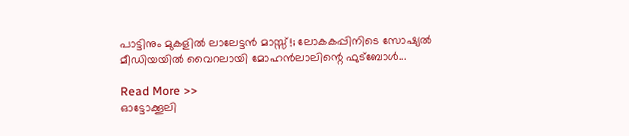പാട്ടിനും മുകളിൽ ലാലേട്ടൻ മാസ്സ്!; ലോകകപ്പിനിടെ സോഷ്യൽ മീഡിയയിൽ വൈറലായി മോഹൻലാലിന്റെ ഫുട്ബോൾ...

Read More >>
ഓട്ടോക്കൂലി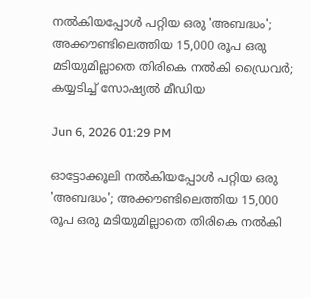നൽകിയപ്പോൾ പറ്റിയ ഒരു 'അബദ്ധം'; അക്കൗണ്ടിലെത്തിയ 15,000 രൂപ ഒരു മടിയുമില്ലാതെ തിരികെ നൽകി ഡ്രൈവർ; കയ്യടിച്ച് സോഷ്യൽ മീഡിയ

Jun 6, 2026 01:29 PM

ഓട്ടോക്കൂലി നൽകിയപ്പോൾ പറ്റിയ ഒരു 'അബദ്ധം'; അക്കൗണ്ടിലെത്തിയ 15,000 രൂപ ഒരു മടിയുമില്ലാതെ തിരികെ നൽകി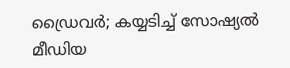ഡ്രൈവർ; കയ്യടിച്ച് സോഷ്യൽ മീഡിയ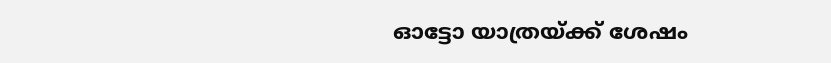ഓട്ടോ യാത്രയ്ക്ക് ശേഷം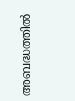അബദ്ധത്തിൽ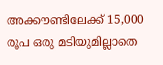അക്കൗണ്ടിലേക്ക് 15,000 രൂപ ഒരു മടിയുമില്ലാതെ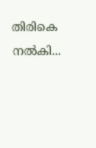തിരികെ നൽകി...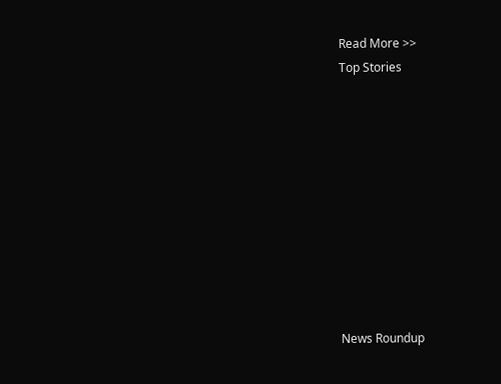Read More >>
Top Stories










News Roundup